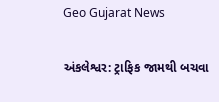Geo Gujarat News

અંકલેશ્વર: ટ્રાફિક જામથી બચવા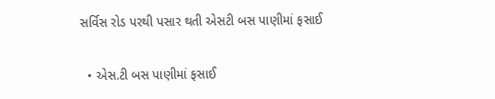સર્વિસ રોડ પરથી પસાર થતી એસટી બસ પાણીમાં ફસાઈ

  • એસ.ટી બસ પાણીમાં ફસાઈ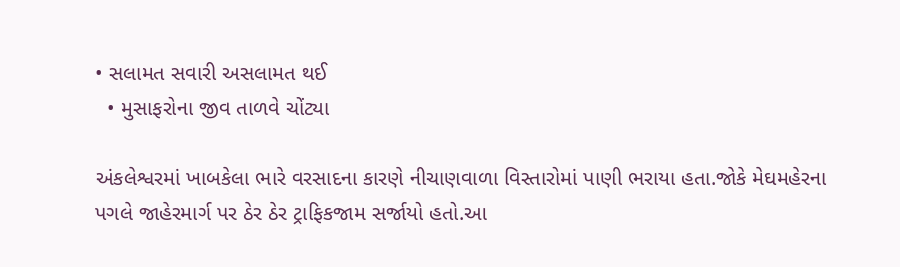• સલામત સવારી અસલામત થઈ
  • મુસાફરોના જીવ તાળવે ચોંટ્યા

અંકલેશ્વરમાં ખાબકેલા ભારે વરસાદના કારણે નીચાણવાળા વિસ્તારોમાં પાણી ભરાયા હતા.જોકે મેઘમહેરના પગલે જાહેરમાર્ગ પર ઠેર ઠેર ટ્રાફિકજામ સર્જાયો હતો.આ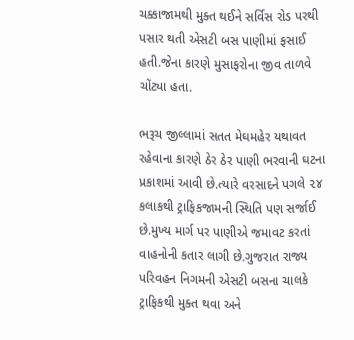ચક્કાજામથી મુક્ત થઈને સર્વિસ રોડ પરથી પસાર થતી એસટી બસ પાણીમાં ફસાઈ હતી.જેના કારણે મુસાફરોના જીવ તાળવે ચોંટ્યા હતા.

ભરૂચ જીલ્લામાં સતત મેઘમહેર યથાવત રહેવાના કારણે ઠેર ઠેર પાણી ભરવાની ઘટના પ્રકાશમાં આવી છે.ત્યારે વરસાદને પગલે ૨૪ કલાકથી ટ્રાફિકજામની સ્થિતિ પણ સર્જાઈ છે.મુખ્ય માર્ગ પર પાણીએ જમાવટ કરતાં વાહનોની કતાર લાગી છે.ગુજરાત રાજ્ય પરિવહન નિગમની એસટી બસના ચાલકે ટ્રાફિકથી મુક્ત થવા અને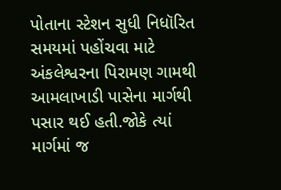પોતાના સ્ટેશન સુધી નિધૉરિત સમયમાં પહોંચવા માટે અંકલેશ્વરના પિરામણ ગામથી આમલાખાડી પાસેના માર્ગથી પસાર થઈ હતી.જોકે ત્યાં માર્ગમાં જ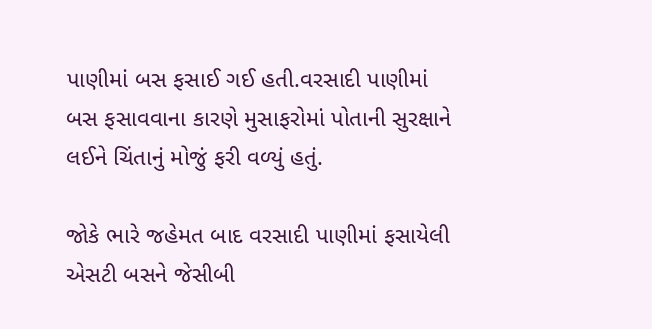પાણીમાં બસ ફસાઈ ગઈ હતી.વરસાદી પાણીમાં બસ ફસાવવાના કારણે મુસાફરોમાં પોતાની સુરક્ષાને લઈને ચિંતાનું મોજું ફરી વળ્યું હતું.

જોકે ભારે જહેમત બાદ વરસાદી પાણીમાં ફસાયેલી એસટી બસને જેસીબી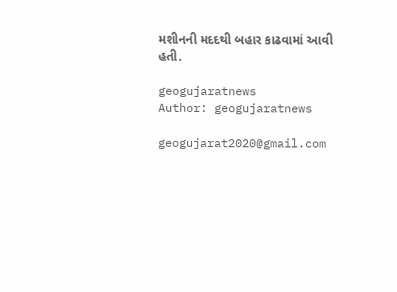મશીનની મદદથી બહાર કાઢવામાં આવી હતી.

geogujaratnews
Author: geogujaratnews

geogujarat2020@gmail.com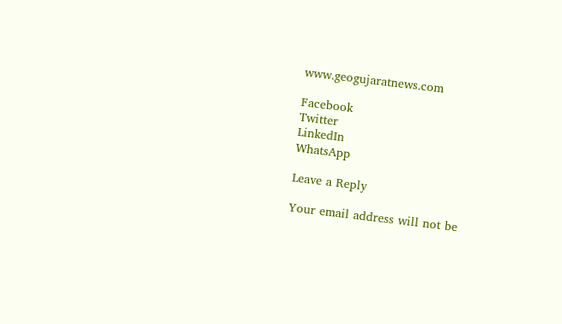www.geogujaratnews.com

Facebook
Twitter
LinkedIn
WhatsApp

Leave a Reply

Your email address will not be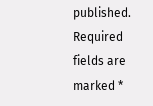published. Required fields are marked *